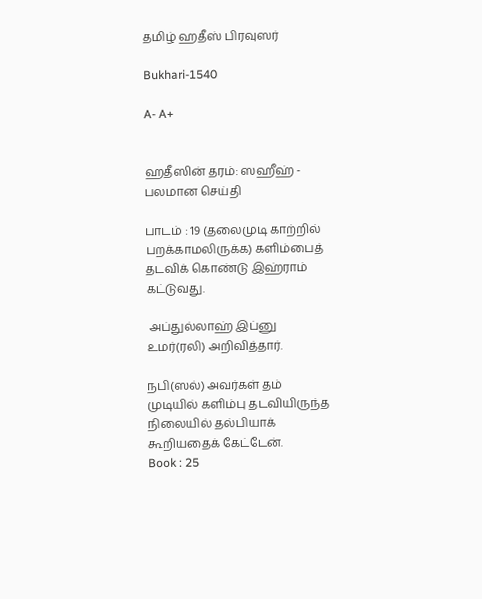தமிழ் ஹதீஸ் பிரவுஸர்

Bukhari-1540

A- A+


ஹதீஸின் தரம்: ஸஹீஹ் - பலமான செய்தி

பாடம் : 19 (தலைமுடி காற்றில் பறக்காமலிருக்க) களிம்பைத் தடவிக் கொண்டு இஹ்ராம் கட்டுவது.

 அப்துல்லாஹ் இப்னு உமர்(ரலி) அறிவித்தார்.

நபி(ஸல்) அவர்கள் தம் முடியில் களிம்பு தடவியிருந்த நிலையில் தல்பியாக் கூறியதைக் கேட்டேன்.
Book : 25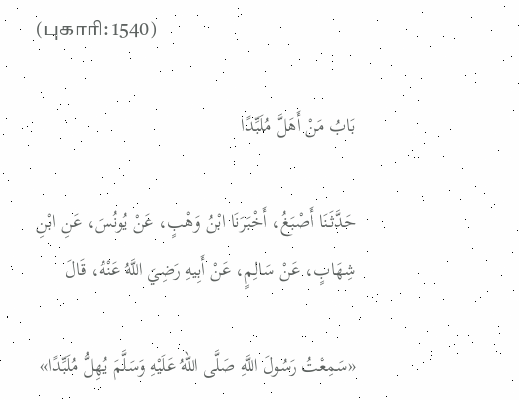(புகாரி: 1540)

بَابُ مَنْ أَهَلَّ مُلَبِّدًا

حَدَّثَنَا أَصْبَغُ، أَخْبَرَنَا ابْنُ وَهْبٍ، عَنْ يُونُسَ، عَنِ ابْنِ شِهَابٍ، عَنْ سَالِمٍ، عَنْ أَبِيهِ رَضِيَ اللَّهُ عَنْهُ، قَالَ

«سَمِعْتُ رَسُولَ اللَّهِ صَلَّى اللهُ عَلَيْهِ وَسَلَّمَ يُهِلُّ مُلَبِّدًا»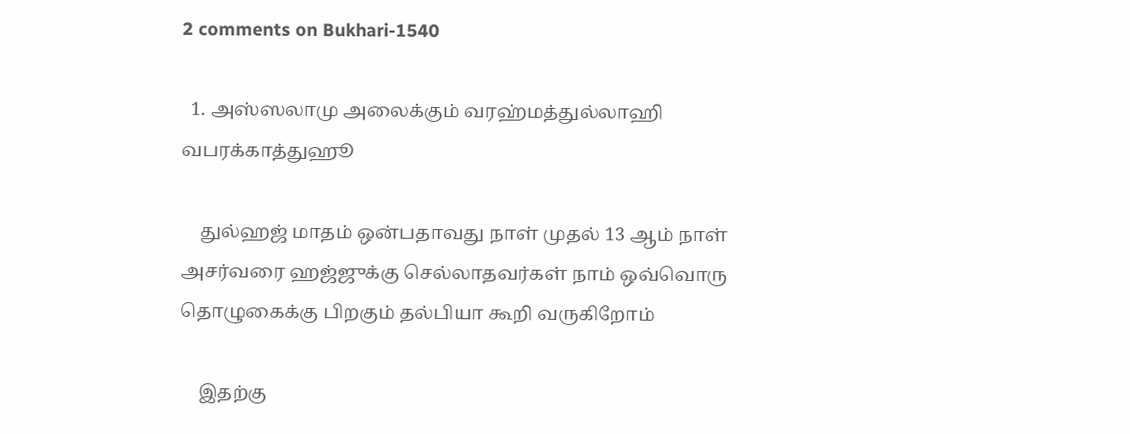2 comments on Bukhari-1540

  1. அஸ்ஸலாமு அலைக்கும் வரஹ்மத்துல்லாஹி வபரக்காத்துஹூ

    துல்ஹஜ் மாதம் ஒன்பதாவது நாள் முதல் 13 ஆம் நாள் அசர்வரை ஹஜ்ஜுக்கு செல்லாதவர்கள் நாம் ஒவ்வொரு தொழுகைக்கு பிறகும் தல்பியா கூறி வருகிறோம்

    இதற்கு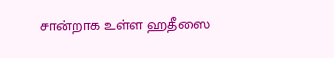சான்றாக உள்ள ஹதீஸை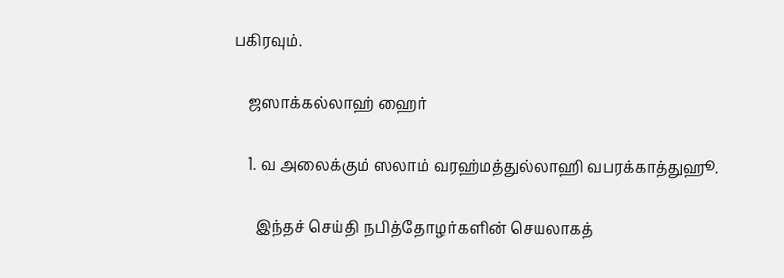பகிரவும்.

    ஜஸாக்கல்லாஹ் ஹைர்

    1. வ அலைக்கும் ஸலாம் வரஹ்மத்துல்லாஹி வபரக்காத்துஹூ.

      இந்தச் செய்தி நபித்தோழர்களின் செயலாகத்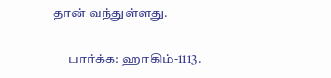தான் வந்துள்ளது.

      பார்க்க: ஹாகிம்-1113.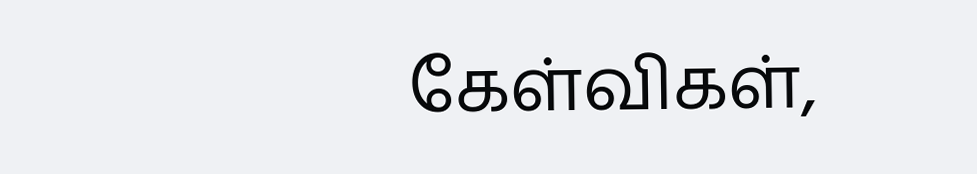கேள்விகள்,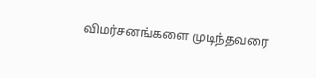விமர்சனங்களை முடிந்தவரை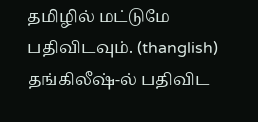தமிழில் மட்டுமே பதிவிடவும். (thanglish) தங்கிலீஷ்-ல் பதிவிட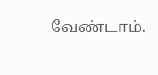வேண்டாம்.